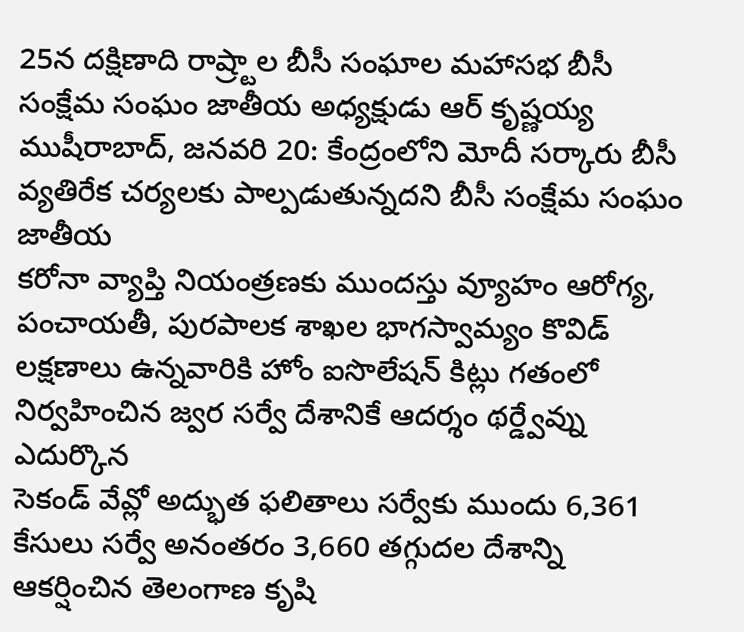25న దక్షిణాది రాష్ర్టాల బీసీ సంఘాల మహాసభ బీసీ సంక్షేమ సంఘం జాతీయ అధ్యక్షుడు ఆర్ కృష్ణయ్య ముషీరాబాద్, జనవరి 20: కేంద్రంలోని మోదీ సర్కారు బీసీ వ్యతిరేక చర్యలకు పాల్పడుతున్నదని బీసీ సంక్షేమ సంఘం జాతీయ
కరోనా వ్యాప్తి నియంత్రణకు ముందస్తు వ్యూహం ఆరోగ్య, పంచాయతీ, పురపాలక శాఖల భాగస్వామ్యం కొవిడ్ లక్షణాలు ఉన్నవారికి హోం ఐసొలేషన్ కిట్లు గతంలో నిర్వహించిన జ్వర సర్వే దేశానికే ఆదర్శం థర్డ్వేవ్ను ఎదుర్కొన
సెకండ్ వేవ్లో అద్భుత ఫలితాలు సర్వేకు ముందు 6,361 కేసులు సర్వే అనంతరం 3,660 తగ్గుదల దేశాన్ని ఆకర్షించిన తెలంగాణ కృషి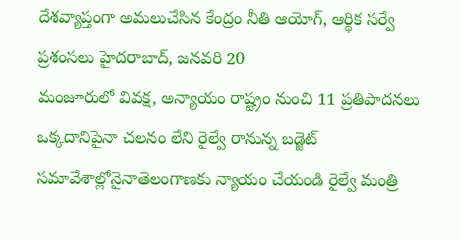దేశవ్యాప్తంగా అమలుచేసిన కేంద్రం నీతి ఆయోగ్, ఆర్థిక సర్వే ప్రశంసలు హైదరాబాద్, జనవరి 20
మంజూరులో వివక్ష, అన్యాయం రాష్ట్రం నుంచి 11 ప్రతిపాదనలు ఒక్కదానిపైనా చలనం లేని రైల్వే రానున్న బడ్జెట్ సమావేశాల్లోనైనాతెలంగాణకు న్యాయం చేయండి రైల్వే మంత్రి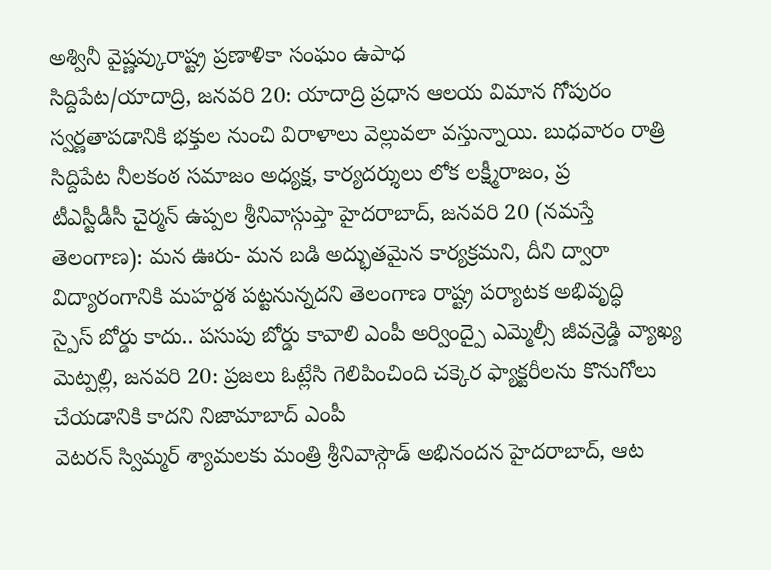అశ్వినీ వైష్ణవ్కురాష్ట్ర ప్రణాళికా సంఘం ఉపాధ
సిద్దిపేట/యాదాద్రి, జనవరి 20: యాదాద్రి ప్రధాన ఆలయ విమాన గోపురం స్వర్ణతాపడానికి భక్తుల నుంచి విరాళాలు వెల్లువలా వస్తున్నాయి. బుధవారం రాత్రి సిద్దిపేట నీలకంఠ సమాజం అధ్యక్ష, కార్యదర్శులు లోక లక్ష్మీరాజం, ప్ర
టీఎస్టీడీసీ చైర్మన్ ఉప్పల శ్రీనివాస్గుప్తా హైదరాబాద్, జనవరి 20 (నమస్తే తెలంగాణ): మన ఊరు- మన బడి అద్భుతమైన కార్యక్రమని, దీని ద్వారా విద్యారంగానికి మహర్దశ పట్టనున్నదని తెలంగాణ రాష్ట్ర పర్యాటక అభివృద్ధి
స్పైస్ బోర్డు కాదు.. పసుపు బోర్డు కావాలి ఎంపీ అర్వింద్పై ఎమ్మెల్సీ జీవన్రెడ్డి వ్యాఖ్య మెట్పల్లి, జనవరి 20: ప్రజలు ఓట్లేసి గెలిపించింది చక్కెర ఫ్యాక్టరీలను కొనుగోలు చేయడానికి కాదని నిజామాబాద్ ఎంపీ
వెటరన్ స్విమ్మర్ శ్యామలకు మంత్రి శ్రీనివాస్గౌడ్ అభినందన హైదరాబాద్, ఆట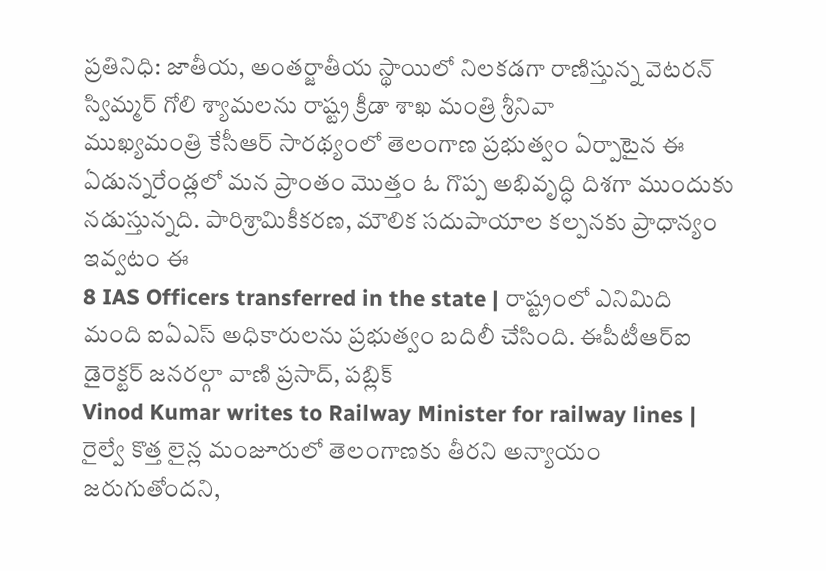ప్రతినిధి: జాతీయ, అంతర్జాతీయ స్థాయిలో నిలకడగా రాణిస్తున్న వెటరన్ స్విమ్మర్ గోలి శ్యామలను రాష్ట్ర క్రీడా శాఖ మంత్రి శ్రీనివా
ముఖ్యమంత్రి కేసీఆర్ సారథ్యంలో తెలంగాణ ప్రభుత్వం ఏర్పాటైన ఈ ఏడున్నరేండ్లలో మన ప్రాంతం మొత్తం ఓ గొప్ప అభివృద్ధి దిశగా ముందుకు నడుస్తున్నది. పారిశ్రామికీకరణ, మౌలిక సదుపాయాల కల్పనకు ప్రాధాన్యం ఇవ్వటం ఈ
8 IAS Officers transferred in the state | రాష్ట్రంలో ఎనిమిది మంది ఐఏఎస్ అధికారులను ప్రభుత్వం బదిలీ చేసింది. ఈపీటీఆర్ఐ డైరెక్టర్ జనరల్గా వాణి ప్రసాద్, పబ్లిక్
Vinod Kumar writes to Railway Minister for railway lines | రైల్వే కొత్త లైన్ల మంజూరులో తెలంగాణకు తీరని అన్యాయం జరుగుతోందని,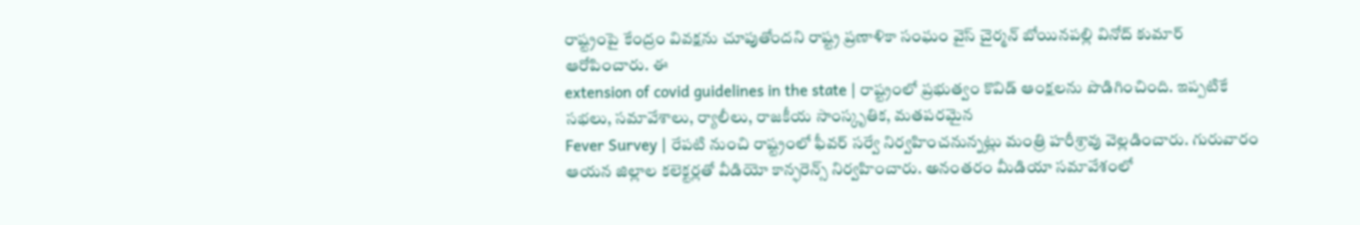రాష్ట్రంపై కేంద్రం వివక్షను చూపుతోందని రాష్ట్ర ప్రణాళికా సంఘం వైస్ చైర్మన్ బోయినపల్లి వినోద్ కుమార్ ఆరోపించారు. ఈ
extension of covid guidelines in the state | రాష్ట్రంలో ప్రభుత్వం కొవిడ్ ఆంక్షలను పొడిగించింది. ఇప్పటికే సభలు, సమావేశాలు, ర్యాలీలు, రాజకీయ సాంస్కృతిక, మతపరమైన
Fever Survey | రేపటి నుంచి రాష్ట్రంలో ఫీవర్ సర్వే నిర్వహించనున్నట్లు మంత్రి హరీశ్రావు వెల్లడించారు. గురువారం ఆయన జిల్లాల కలెక్టర్లతో వీడియో కాన్ఫరెన్స్ నిర్వహించారు. అనంతరం మీడియా సమావేశంలో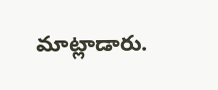మాట్లాడారు.